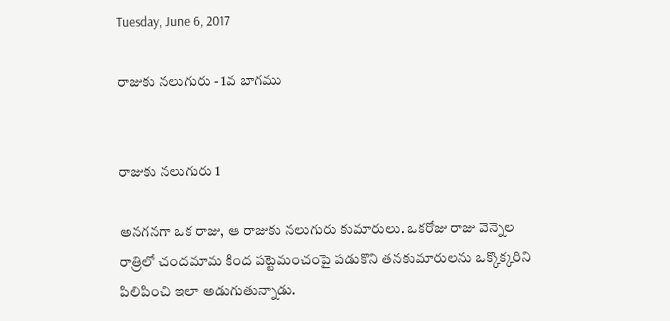Tuesday, June 6, 2017

రాజుకు నలుగురు - 1వ బాగము


రాజుకు నలుగురు 1

అనగనగా ఒక రాజు, ఆ రాజుకు నలుగురు కుమారులు. ఒకరోజు రాజు వెన్నెల రాత్రిలో చందమామ కింద పట్టెమంచంపై పడుకొని తనకుమారులను ఒక్కొక్కరిని పిలిపించి ఇలా అడుగుతున్నాడు.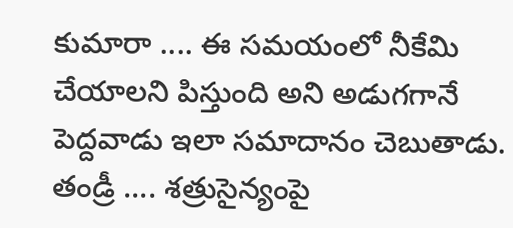కుమారా .... ఈ సమయంలో నీకేమి చేయాలని పిస్తుంది అని అడుగగానే పెద్దవాడు ఇలా సమాదానం చెబుతాడు.
తండ్రీ .... శత్రుసైన్యంపై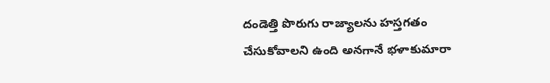దండెత్తి పొరుగు రాజ్యాలను హస్తగతం చేసుకోవాలని ఉంది అనగానే భళాకుమారా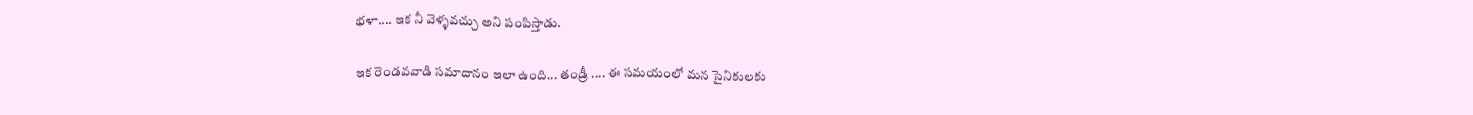భళా.... ఇక నీ వెళ్ళవచ్చు అని పంపిస్తాడు.

ఇక రెండవవాడి సమాదానం ఇలా ఉంది... తండ్రీ .... ఈ సమయంలో మన సైనికులకు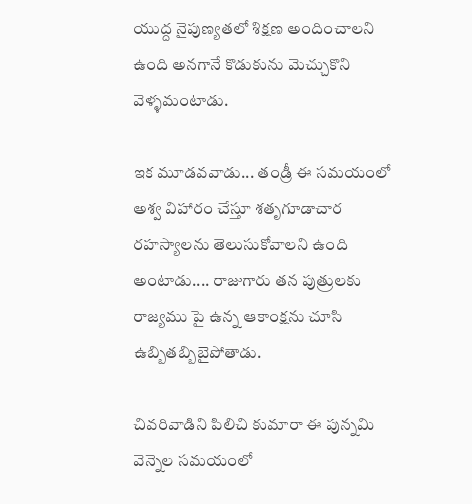యుద్ద నైపుణ్యతలో శిక్షణ అందించాలని ఉంది అనగానే కొడుకును మెచ్చుకొని వెళ్ళమంటాడు.

ఇక మూడవవాడు... తండ్రీ ఈ సమయంలో అశ్వ విహారం చేస్తూ శతృగూడాచార రహస్యాలను తెలుసుకోవాలని ఉంది అంటాడు.... రాజుగారు తన పుత్రులకు రాజ్యము పై ఉన్న ఆకాంక్షను చూసి ఉబ్బితబ్బిబైపోతాడు.

చివరివాడిని పిలిచి కుమారా ఈ పున్నమి వెన్నెల సమయంలో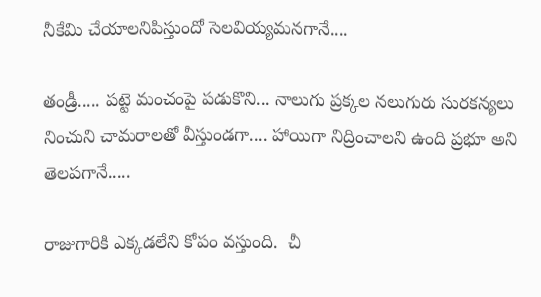నీకేమి చేయాలనిపిస్తుందో సెలవియ్యమనగానే....

తండ్రీ..... పట్టె మంచంపై పడుకొని... నాలుగు ప్రక్కల నలుగురు సురకన్యలు నించుని చామరాలతో వీస్తుండగా.... హాయిగా నిద్రించాలని ఉంది ప్రభూ అని తెలపగానే.....

రాజుగారికి ఎక్కడలేని కోపం వస్తుంది.  చీ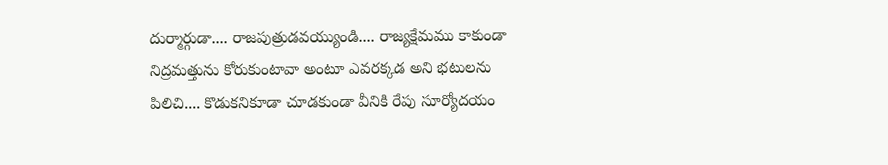దుర్మార్గుడా.... రాజపుత్రుడవయ్యుండి.... రాజ్యక్షేమము కాకుండా నిద్రమత్తును కోరుకుంటావా అంటూ ఎవరక్కడ అని భటులను పిలిచి.... కొడుకనికూడా చూడకుండా వీనికి రేపు సూర్యోదయం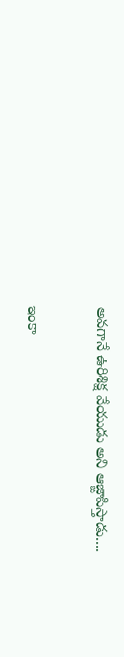అవగానే ఉరిశిక్ష వేయుడు అని ఆజ్ఙాపిస్తాడు....

ఇంకా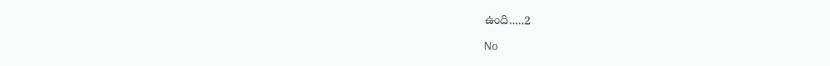ఉంది.....2

No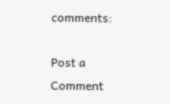comments:

Post a Comment